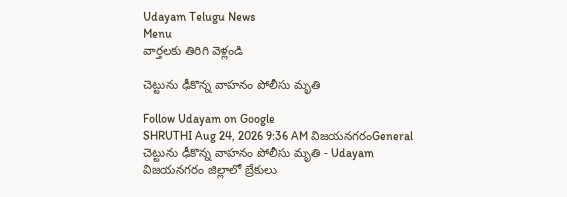Udayam Telugu News
Menu
వార్తలకు తిరిగి వెళ్లండి

చెట్టును ఢీకొన్న వాహనం పోలీసు మృతి

Follow Udayam on Google
SHRUTHI Aug 24, 2026 9:36 AM విజయనగరంGeneral
చెట్టును ఢీకొన్న వాహనం పోలీసు మృతి - Udayam
విజయనగరం జిల్లాలో బ్రేకులు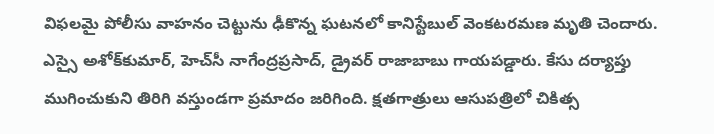విఫలమై పోలీసు వాహనం చెట్టును ఢీకొన్న ఘటనలో కానిస్టేబుల్‌ వెంకటరమణ మృతి చెందారు. ఎస్సై అశోక్‌కుమార్‌, హెచ్‌సీ నాగేంద్రప్రసాద్‌, డ్రైవర్‌ రాజాబాబు గాయపడ్డారు. కేసు దర్యాప్తు ముగించుకుని తిరిగి వస్తుండగా ప్రమాదం జరిగింది. క్షతగాత్రులు ఆసుపత్రిలో చికిత్స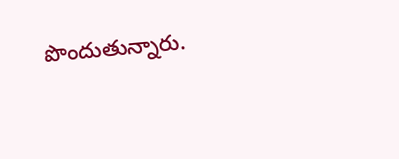పొందుతున్నారు.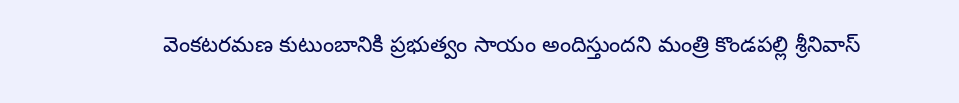వెంకటరమణ కుటుంబానికి ప్రభుత్వం సాయం అందిస్తుందని మంత్రి కొండపల్లి శ్రీనివాస్‌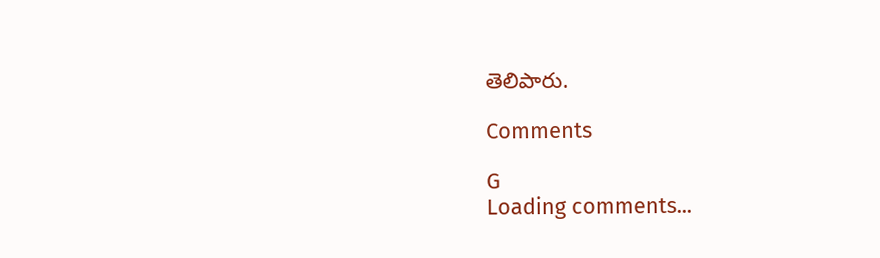తెలిపారు.

Comments

G
Loading comments...